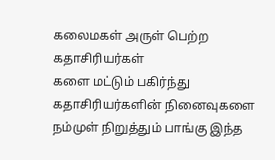கலைமகள் அருள் பெற்ற கதாசிரியர்கள்
களை மட்டும் பகிர்ந்து கதாசிரியர்களின் நினைவுகளை நம்முள் நிறுத்தும் பாங்கு இந்த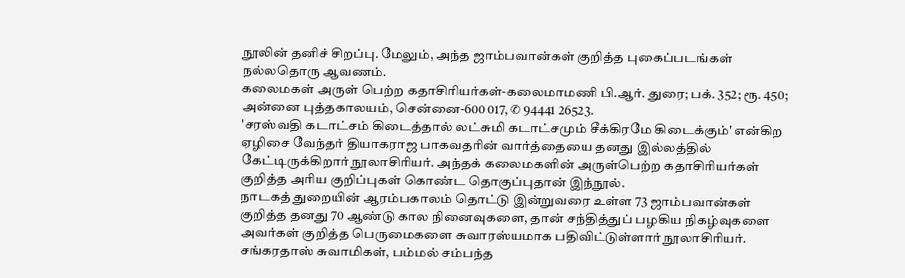நூலின் தனிச் சிறப்பு. மேலும், அந்த ஜாம்பவான்கள் குறித்த புகைப்படங்கள் நல்லதொரு ஆவணம்.
கலைமகள் அருள் பெற்ற கதாசிரியர்கள்-கலைமாமணி பி.ஆர். துரை; பக். 352; ரூ. 450; அன்னை புத்தகாலயம், சென்னை-600 017, ✆ 94441 26523.
'சரஸ்வதி கடாட்சம் கிடைத்தால் லட்சுமி கடாட்சமும் சீக்கிரமே கிடைக்கும்' என்கிற ஏழிசை வேந்தர் தியாகராஜ பாகவதரின் வார்த்தையை தனது இல்லத்தில் கேட்டிருக்கிறார் நூலாசிரியர். அந்தக் கலைமகளின் அருள்பெற்ற கதாசிரியர்கள் குறித்த அரிய குறிப்புகள் கொண்ட தொகுப்புதான் இந்நூல்.
நாடகத் துறையின் ஆரம்பகாலம் தொட்டு இன்றுவரை உள்ள 73 ஜாம்பவான்கள் குறித்த தனது 70 ஆண்டு கால நினைவுகளை, தான் சந்தித்துப் பழகிய நிகழ்வுகளை அவர்கள் குறித்த பெருமைகளை சுவாரஸ்யமாக பதிவிட்டுள்ளார் நூலாசிரியர்.
சங்கரதாஸ் சுவாமிகள், பம்மல் சம்பந்த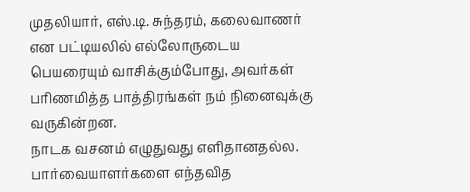முதலியார், எஸ்.டி. சுந்தரம், கலைவாணர் என பட்டியலில் எல்லோருடைய பெயரையும் வாசிக்கும்போது, அவர்கள் பரிணமித்த பாத்திரங்கள் நம் நினைவுக்கு வருகின்றன.
நாடக வசனம் எழுதுவது எளிதானதல்ல. பார்வையாளர்களை எந்தவித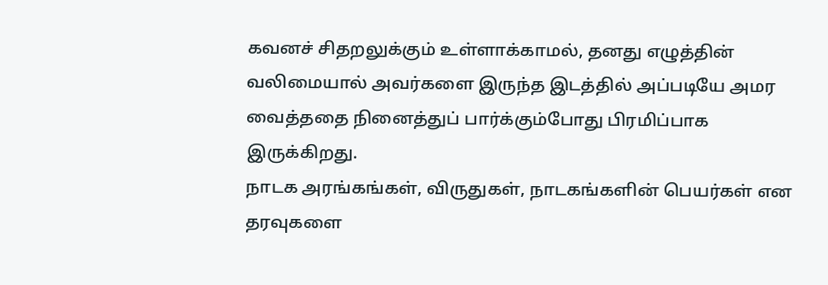கவனச் சிதறலுக்கும் உள்ளாக்காமல், தனது எழுத்தின் வலிமையால் அவர்களை இருந்த இடத்தில் அப்படியே அமர வைத்ததை நினைத்துப் பார்க்கும்போது பிரமிப்பாக இருக்கிறது.
நாடக அரங்கங்கள், விருதுகள், நாடகங்களின் பெயர்கள் என தரவுகளை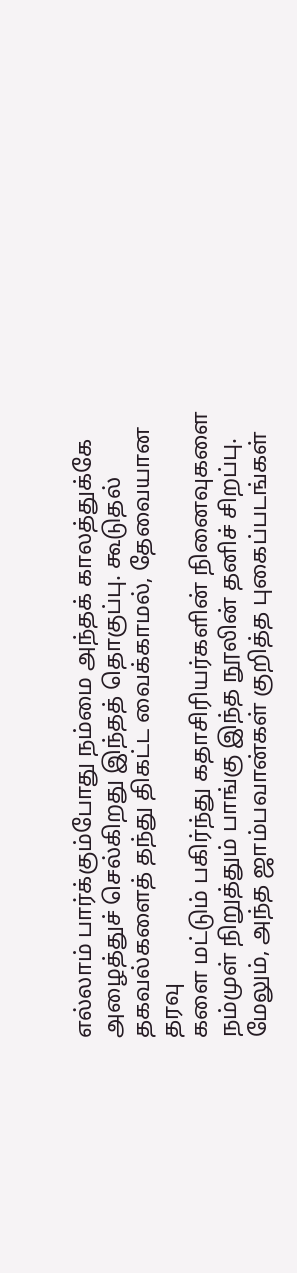எல்லாம் பார்க்கும்போது நம்மை அந்தக் காலத்துக்கே அழைத்துச் செல்கிறது இந்தத் தொகுப்பு. கூடுதல் தகவல்களைத் தந்து திகட்ட வைக்காமல், தேவையான தரவு
களை மட்டும் பகிர்ந்து கதாசிரியர்களின் நினைவுகளை நம்முள் நிறுத்தும் பாங்கு இந்த நூலின் தனிச் சிறப்பு. மேலும், அந்த ஜாம்பவான்கள் குறித்த புகைப்படங்கள்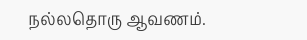நல்லதொரு ஆவணம்.